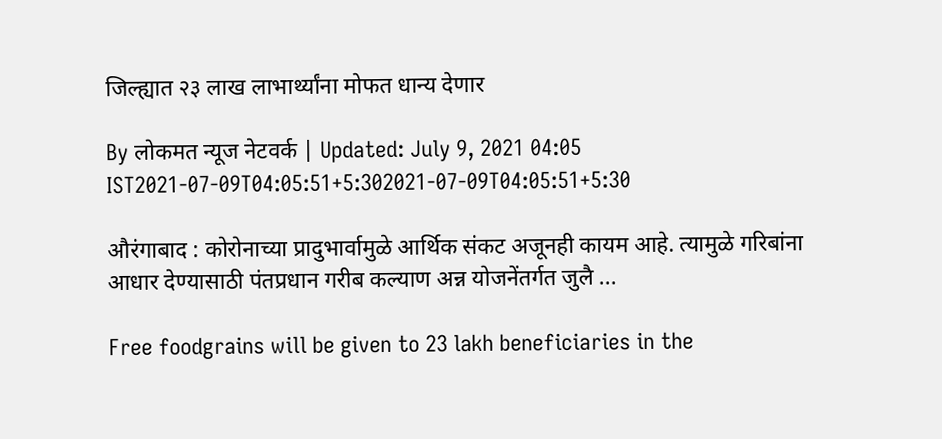जिल्ह्यात २३ लाख लाभार्थ्यांना मोफत धान्य देणार

By लोकमत न्यूज नेटवर्क | Updated: July 9, 2021 04:05 IST2021-07-09T04:05:51+5:302021-07-09T04:05:51+5:30

औरंगाबाद : कोरोनाच्या प्रादुभार्वामुळे आर्थिक संकट अजूनही कायम आहे. त्यामुळे गरिबांना आधार देण्यासाठी पंतप्रधान गरीब कल्याण अन्न योजनेंतर्गत जुलै ...

Free foodgrains will be given to 23 lakh beneficiaries in the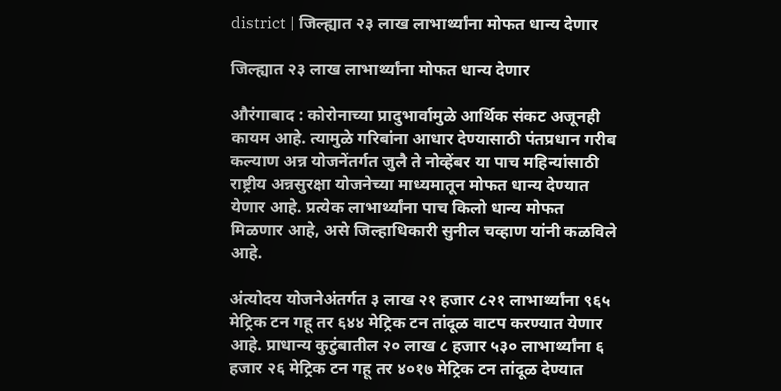district | जिल्ह्यात २३ लाख लाभार्थ्यांना मोफत धान्य देणार

जिल्ह्यात २३ लाख लाभार्थ्यांना मोफत धान्य देणार

औरंगाबाद : कोरोनाच्या प्रादुभार्वामुळे आर्थिक संकट अजूनही कायम आहे. त्यामुळे गरिबांना आधार देण्यासाठी पंतप्रधान गरीब कल्याण अन्न योजनेंतर्गत जुलै ते नोव्हेंबर या पाच महिन्यांसाठी राष्ट्रीय अन्नसुरक्षा योजनेच्या माध्यमातून मोफत धान्य देण्यात येणार आहे. प्रत्येक लाभार्थ्यांना पाच किलो धान्य मोफत मिळणार आहे, असे जिल्हाधिकारी सुनील चव्हाण यांनी कळविले आहे.

अंत्योदय योजनेअंतर्गत ३ लाख २१ हजार ८२१ लाभार्थ्यांना ९६५ मेट्रिक टन गहू तर ६४४ मेट्रिक टन तांदूळ वाटप करण्यात येणार आहे. प्राधान्य कुटुंबातील २० लाख ८ हजार ५३० लाभार्थ्यांना ६ हजार २६ मेट्रिक टन गहू तर ४०१७ मेट्रिक टन तांदूळ देण्यात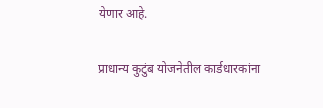येणार आहे.

प्राधान्य कुटुंब योजनेतील कार्डधारकांना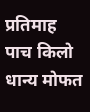प्रतिमाह पाच किलो धान्य मोफत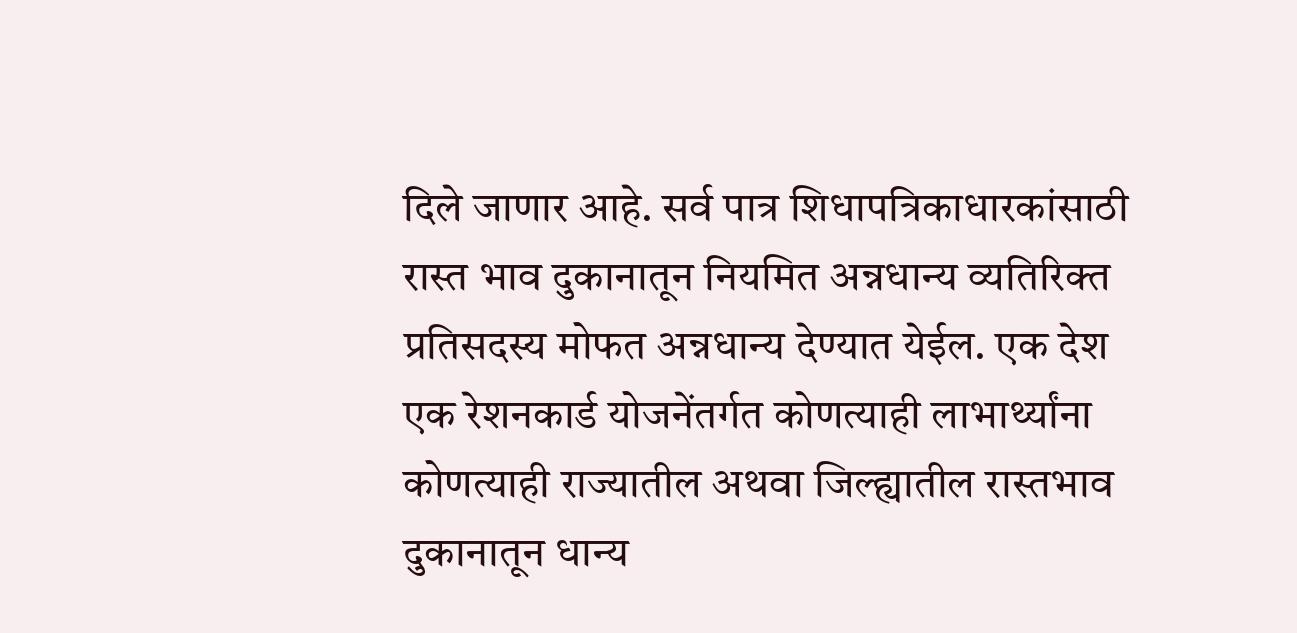दिले जाणार आहे. सर्व पात्र शिधापत्रिकाधारकांसाठी रास्त भाव दुकानातून नियमित अन्नधान्य व्यतिरिक्त प्रतिसदस्य मोफत अन्नधान्य देण्यात येईल. एक देश एक रेशनकार्ड योजनेंतर्गत कोणत्याही लाभार्थ्यांना कोणत्याही राज्यातील अथवा जिल्ह्यातील रास्तभाव दुकानातून धान्य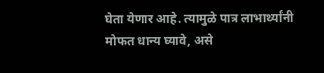घेता येणार आहे. त्यामुळे पात्र लाभार्थ्यांनी मोफत धान्य घ्यावे, असे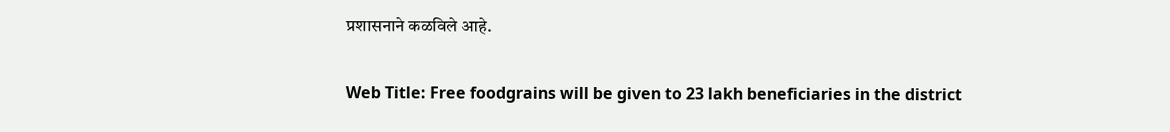प्रशासनाने कळविले आहे.

Web Title: Free foodgrains will be given to 23 lakh beneficiaries in the district